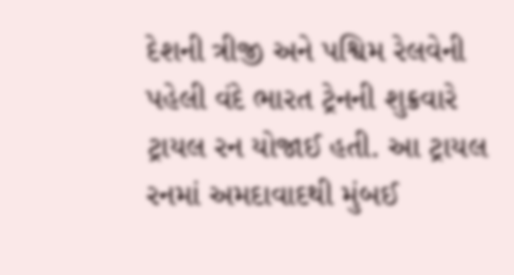દેશની ત્રીજી અને પશ્વિમ રેલવેની પહેલી વંદે ભારત ટ્રેનની શુક્રવારે ટ્રાયલ રન યોજાઈ હતી. આ ટ્રાયલ રનમાં અમદાવાદથી મુંબઈ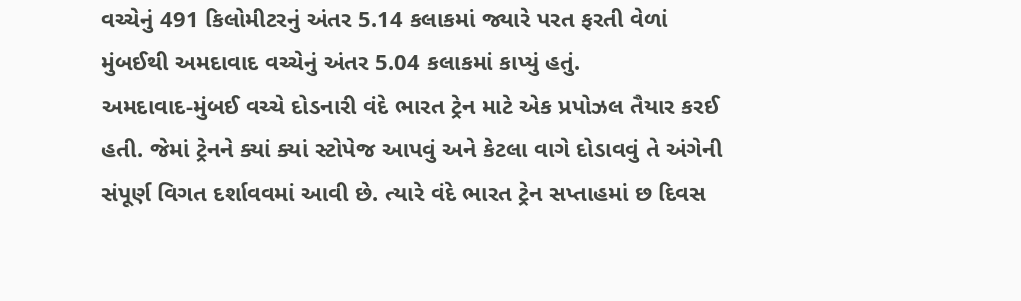વચ્ચેનું 491 કિલોમીટરનું અંતર 5.14 કલાકમાં જ્યારે પરત ફરતી વેળાં મુંબઈથી અમદાવાદ વચ્ચેનું અંતર 5.04 કલાકમાં કાપ્યું હતું.
અમદાવાદ-મુંબઈ વચ્ચે દોડનારી વંદે ભારત ટ્રેન માટે એક પ્રપોઝલ તૈયાર કરઈ હતી. જેમાં ટ્રેનને ક્યાં ક્યાં સ્ટોપેજ આપવું અને કેટલા વાગે દોડાવવું તે અંગેની સંપૂર્ણ વિગત દર્શાવવમાં આવી છે. ત્યારે વંદે ભારત ટ્રેન સપ્તાહમાં છ દિવસ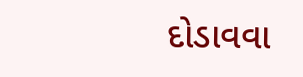દોડાવવા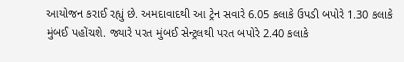આયોજન કરાઈ રહ્યું છે. અમદાવાદથી આ ટ્રેન સવારે 6.05 કલાકે ઉપડી બપોરે 1.30 કલાકે મુંબઈ પહોંચશે. જ્યારે પરત મુંબઈ સેન્ટ્રલથી પરત બપોરે 2.40 કલાકે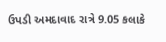ઉપડી અમદાવાદ રાત્રે 9.05 કલાકે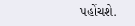પહોંચશે.